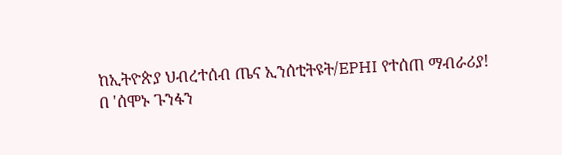ከኢትዮጵያ ህብረተሰብ ጤና ኢንሰቲትዩት/EPHI የተሰጠ ማብራሪያ!
በ 'ሰሞኑ ጉንፋን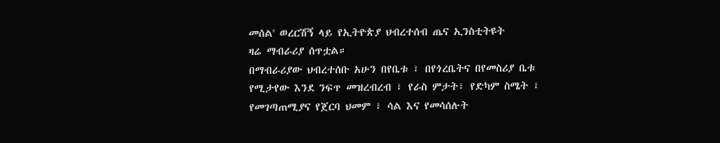መሰል' ወረርሽኝ ላይ የኢትዮጵያ ህብረተሰብ ጤና ኢንስቲትዩት
ዛሬ ማብራሪያ ሰጥቷል።
በማብራሪያው ህብረተሰቡ አሁን በየቤቱ ፣ በየጎረቤትና በየመስሪያ ቤቱ
የሚታየው እንደ ንፍጥ መዝረብረብ ፣ የራስ ምታት፣ የድካም ስሜት ፣
የመገጣጠሚያና የጀርባ ህመም ፣ ሳል እና የመሳሰሉት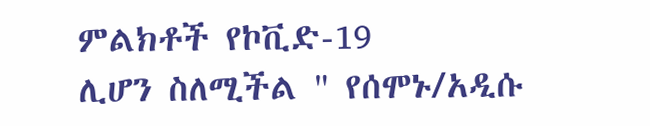ምልክቶች የኮቪድ-19
ሊሆን ስለሚችል " የሰሞኑ/አዲሱ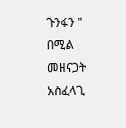ጉንፋን " በሚል መዘናጋት አስፈላጊ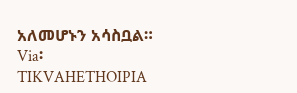አለመሆኑን አሳስቧል።
Via፡ TIKVAHETHOIPIA